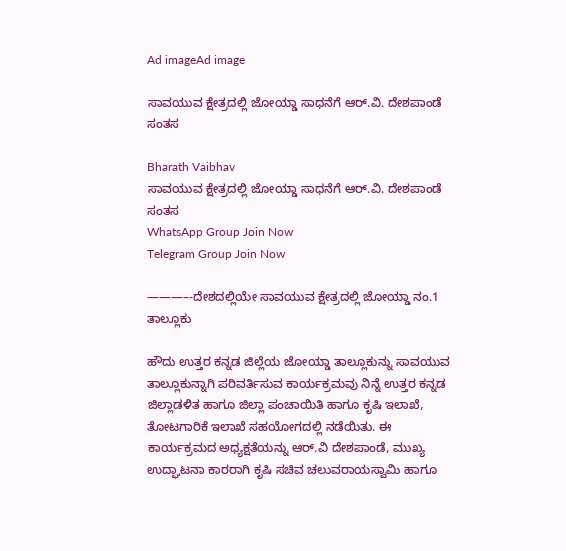Ad imageAd image

ಸಾವಯುವ ಕ್ಷೇತ್ರದಲ್ಲಿ ಜೋಯ್ಡಾ ಸಾಧನೆಗೆ ಆರ್.ವಿ. ದೇಶಪಾಂಡೆ ಸಂತಸ

Bharath Vaibhav
ಸಾವಯುವ ಕ್ಷೇತ್ರದಲ್ಲಿ ಜೋಯ್ಡಾ ಸಾಧನೆಗೆ ಆರ್.ವಿ. ದೇಶಪಾಂಡೆ ಸಂತಸ
WhatsApp Group Join Now
Telegram Group Join Now

———–-ದೇಶದಲ್ಲಿಯೇ ಸಾವಯುವ ಕ್ಷೇತ್ರದಲ್ಲಿ ಜೋಯ್ಡಾ ನಂ.1 ತಾಲ್ಲೂಕು

ಹೌದು ಉತ್ತರ ಕನ್ನಡ ಜಿಲ್ಲೆಯ ಜೋಯ್ಡಾ ತಾಲ್ಲೂಕುನ್ನು ಸಾವಯುವ ತಾಲ್ಲೂಕುನ್ನಾಗಿ ಪರಿವರ್ತಿಸುವ ಕಾರ್ಯಕ್ರಮವು ನಿನ್ನೆ ಉತ್ತರ ಕನ್ನಡ ಜಿಲ್ಲಾಡಳಿತ ಹಾಗೂ ಜಿಲ್ಲಾ ಪಂಚಾಯಿತಿ ಹಾಗೂ ಕೃಷಿ ಇಲಾಖೆ, ತೋಟಗಾರಿಕೆ ಇಲಾಖೆ ಸಹಯೋಗದಲ್ಲಿ ನಡೆಯಿತು. ಈ ಕಾರ್ಯಕ್ರಮದ ಅಧ್ಯಕ್ಷತೆಯನ್ನು ಆರ್.ವಿ ದೇಶಪಾಂಡೆ, ಮುಖ್ಯ ಉದ್ಘಾಟನಾ ಕಾರರಾಗಿ ಕೃಷಿ ಸಚಿವ ಚಲುವರಾಯಸ್ವಾಮಿ ಹಾಗೂ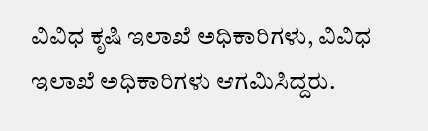ವಿವಿಧ ಕೃಷಿ ಇಲಾಖೆ ಅಧಿಕಾರಿಗಳು, ವಿವಿಧ ಇಲಾಖೆ ಅಧಿಕಾರಿಗಳು ಆಗಮಿಸಿದ್ದರು.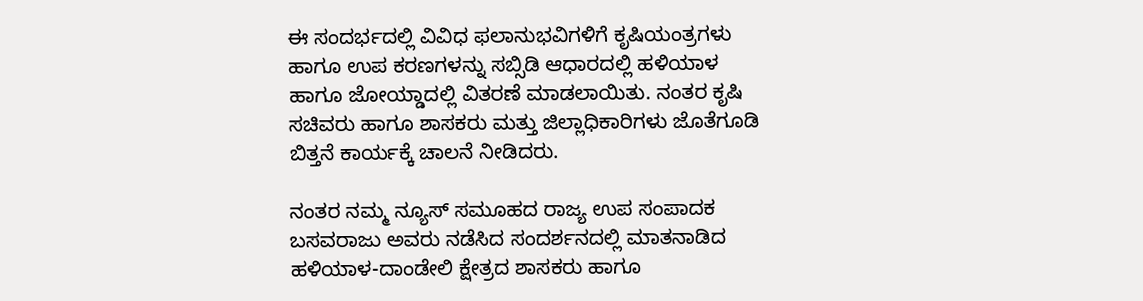ಈ ಸಂದರ್ಭದಲ್ಲಿ ವಿವಿಧ ಫಲಾನುಭವಿಗಳಿಗೆ ಕೃಷಿಯಂತ್ರಗಳು ಹಾಗೂ ಉಪ ಕರಣಗಳನ್ನು ಸಬ್ಸಿಡಿ ಆಧಾರದಲ್ಲಿ ಹಳಿಯಾಳ ಹಾಗೂ ಜೋಯ್ಡಾದಲ್ಲಿ ವಿತರಣೆ ಮಾಡಲಾಯಿತು. ನಂತರ ಕೃಷಿ ಸಚಿವರು ಹಾಗೂ ಶಾಸಕರು ಮತ್ತು ಜಿಲ್ಲಾಧಿಕಾರಿಗಳು ಜೊತೆಗೂಡಿ ಬಿತ್ತನೆ ಕಾರ್ಯಕ್ಕೆ ಚಾಲನೆ ನೀಡಿದರು.

ನಂತರ ನಮ್ಮ ನ್ಯೂಸ್ ಸಮೂಹದ ರಾಜ್ಯ ಉಪ ಸಂಪಾದಕ ಬಸವರಾಜು ಅವರು ನಡೆಸಿದ ಸಂದರ್ಶನದಲ್ಲಿ ಮಾತನಾಡಿದ ಹಳಿಯಾಳ-ದಾಂಡೇಲಿ ಕ್ಷೇತ್ರದ ಶಾಸಕರು ಹಾಗೂ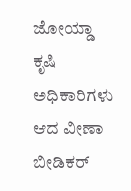ಜೋಯ್ಡಾ ಕೃಷಿ ಅಧಿಕಾರಿಗಳು ಆದ ವೀಣಾ ಬೀಡಿಕರ್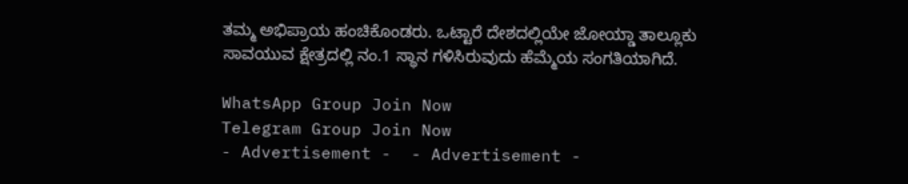ತಮ್ಮ ಅಭಿಪ್ರಾಯ ಹಂಚಿಕೊಂಡರು. ಒಟ್ಟಾರೆ ದೇಶದಲ್ಲಿಯೇ ಜೋಯ್ಡಾ ತಾಲ್ಲೂಕು ಸಾವಯುವ ಕ್ಷೇತ್ರದಲ್ಲಿ ನಂ.1 ಸ್ಥಾನ ಗಳಿಸಿರುವುದು ಹೆಮ್ಮೆಯ ಸಂಗತಿಯಾಗಿದೆ.

WhatsApp Group Join Now
Telegram Group Join Now
- Advertisement -  - Advertisement -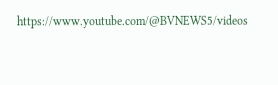https://www.youtube.com/@BVNEWS5/videos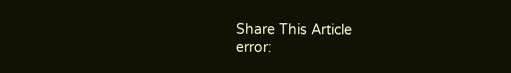Share This Article
error: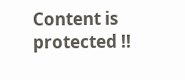Content is protected !!